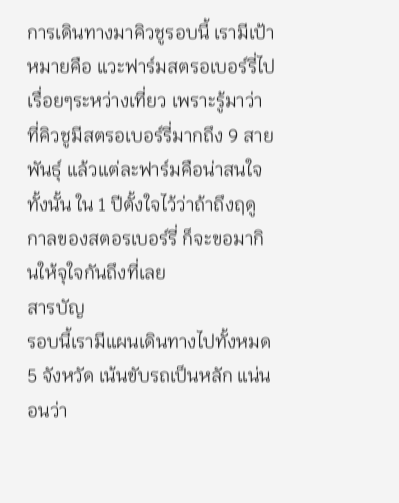การเดินทางมาคิวชูรอบนี้ เรามีเป้าหมายคือ แวะฟาร์มสตรอเบอร์รี่ไปเรื่อยๆระหว่างเที่ยว เพราะรู้มาว่า ที่คิวชูมีสตรอเบอร์รี่มากถึง 9 สายพันธุ์ แล้วแต่ละฟาร์มคือน่าสนใจทั้งนั้น ใน 1 ปีตั้งใจไว้ว่าถ้าถึงฤดูกาลของสตอรเบอร์รี่ ก็จะขอมากินให้จุใจกันถึงที่เลย
สารบัญ
รอบนี้เรามีแผนเดินทางไปทั้งหมด 5 จังหวัด เน้นขับรถเป็นหลัก แน่นอนว่า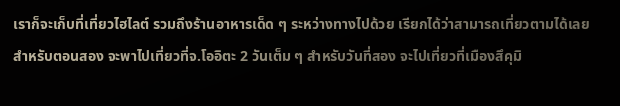เราก็จะเก็บที่เที่ยวไฮไลต์ รวมถึงร้านอาหารเด็ด ๆ ระหว่างทางไปด้วย เรียกได้ว่าสามารถเที่ยวตามได้เลย
สำหรับตอนสอง จะพาไปเที่ยวที่จ.โออิตะ 2 วันเต็ม ๆ สำหรับวันที่สอง จะไปเที่ยวที่เมืองสึคุมิ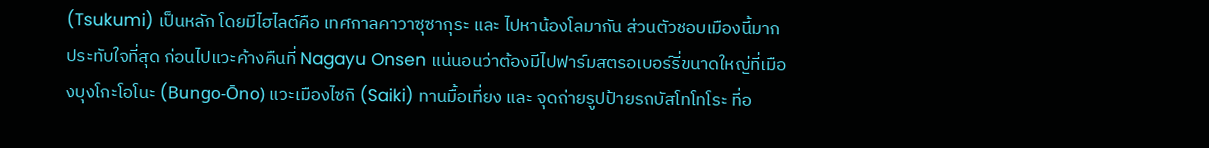(Tsukumi) เป็นหลัก โดยมีไฮไลต์คือ เทศกาลคาวาซุซากุระ และ ไปหาน้องโลมากัน ส่วนตัวชอบเมืองนี้มาก ประทับใจที่สุด ก่อนไปแวะค้างคืนที่ Nagayu Onsen แน่นอนว่าต้องมีไปฟาร์มสตรอเบอร์รี่ขนาดใหญ่ที่เมืองบุงโกะโอโนะ (Bungo-Ōno) แวะเมืองไซกิ (Saiki) ทานมื้อเที่ยง และ จุดถ่ายรูปป้ายรถบัสโทโทโระ ที่อ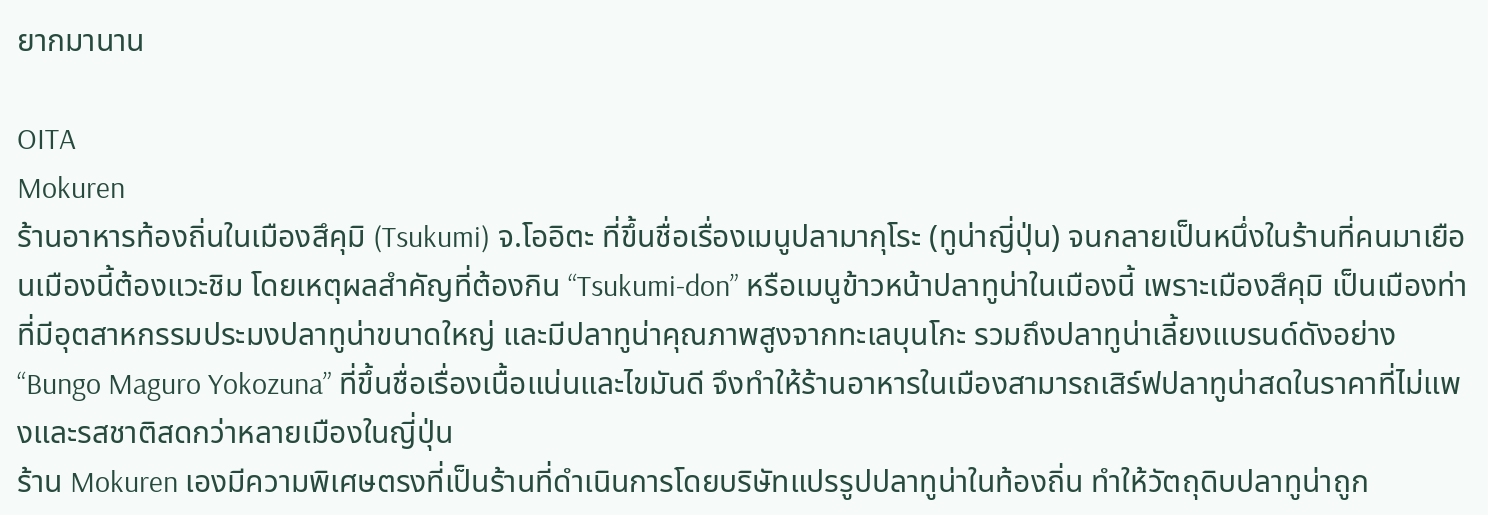ยากมานาน

OITA
Mokuren
ร้านอาหารท้องถิ่นในเมืองสึคุมิ (Tsukumi) จ.โออิตะ ที่ขึ้นชื่อเรื่องเมนูปลามากุโระ (ทูน่าญี่ปุ่น) จนกลายเป็นหนึ่งในร้านที่คนมาเยือนเมืองนี้ต้องแวะชิม โดยเหตุผลสำคัญที่ต้องกิน “Tsukumi-don” หรือเมนูข้าวหน้าปลาทูน่าในเมืองนี้ เพราะเมืองสึคุมิ เป็นเมืองท่าที่มีอุตสาหกรรมประมงปลาทูน่าขนาดใหญ่ และมีปลาทูน่าคุณภาพสูงจากทะเลบุนโกะ รวมถึงปลาทูน่าเลี้ยงแบรนด์ดังอย่าง “Bungo Maguro Yokozuna” ที่ขึ้นชื่อเรื่องเนื้อแน่นและไขมันดี จึงทำให้ร้านอาหารในเมืองสามารถเสิร์ฟปลาทูน่าสดในราคาที่ไม่แพงและรสชาติสดกว่าหลายเมืองในญี่ปุ่น
ร้าน Mokuren เองมีความพิเศษตรงที่เป็นร้านที่ดำเนินการโดยบริษัทแปรรูปปลาทูน่าในท้องถิ่น ทำให้วัตถุดิบปลาทูน่าถูก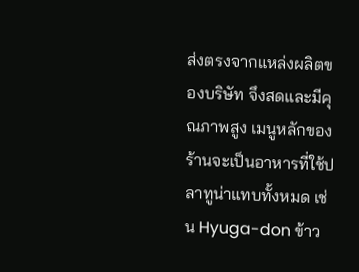ส่งตรงจากแหล่งผลิตของบริษัท จึงสดและมีคุณภาพสูง เมนูหลักของร้านจะเป็นอาหารที่ใช้ปลาทูน่าแทบทั้งหมด เช่น Hyuga-don ข้าว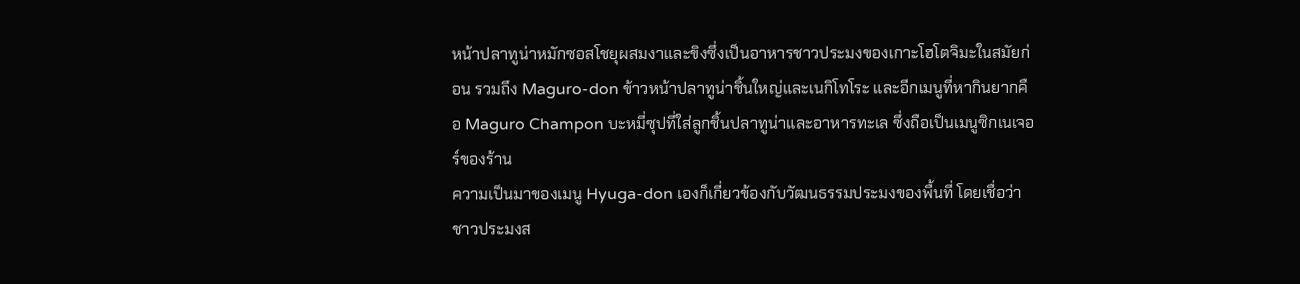หน้าปลาทูน่าหมักซอสโชยุผสมงาและขิงซึ่งเป็นอาหารชาวประมงของเกาะโฮโตจิมะในสมัยก่อน รวมถึง Maguro-don ข้าวหน้าปลาทูน่าชิ้นใหญ่และเนกิโทโระ และอีกเมนูที่หากินยากคือ Maguro Champon บะหมี่ซุปที่ใส่ลูกชิ้นปลาทูน่าและอาหารทะเล ซึ่งถือเป็นเมนูซิกเนเจอร์ของร้าน
ความเป็นมาของเมนู Hyuga-don เองก็เกี่ยวข้องกับวัฒนธรรมประมงของพื้นที่ โดยเชื่อว่าชาวประมงส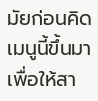มัยก่อนคิดเมนูนี้ขึ้นมาเพื่อให้สา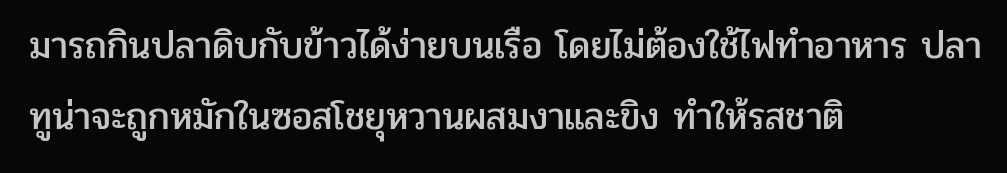มารถกินปลาดิบกับข้าวได้ง่ายบนเรือ โดยไม่ต้องใช้ไฟทำอาหาร ปลาทูน่าจะถูกหมักในซอสโชยุหวานผสมงาและขิง ทำให้รสชาติ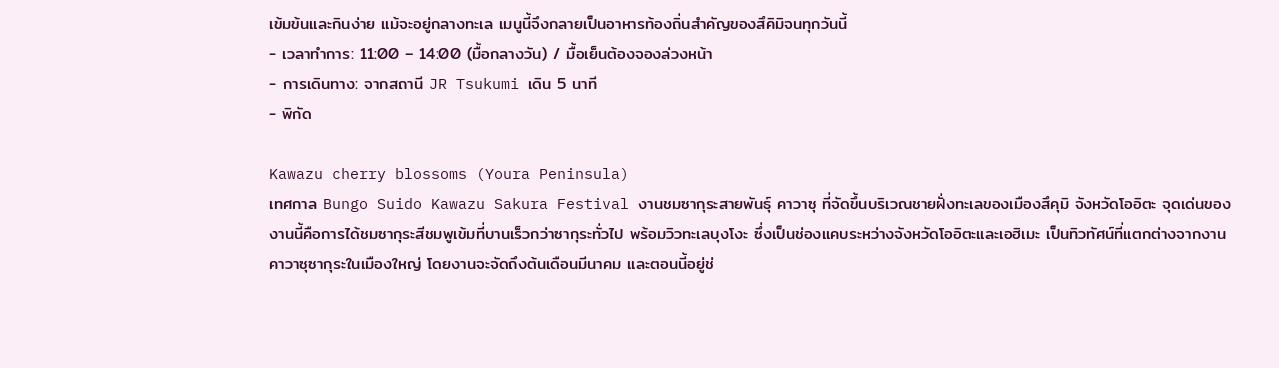เข้มข้นและกินง่าย แม้จะอยู่กลางทะเล เมนูนี้จึงกลายเป็นอาหารท้องถิ่นสำคัญของสึคิมิจนทุกวันนี้
- เวลาทำการ: 11:00 – 14:00 (มื้อกลางวัน) / มื้อเย็นต้องจองล่วงหน้า
- การเดินทาง: จากสถานี JR Tsukumi เดิน 5 นาที
- พิกัด

Kawazu cherry blossoms (Youra Peninsula)
เทศกาล Bungo Suido Kawazu Sakura Festival งานชมซากุระสายพันธุ์ คาวาซุ ที่จัดขึ้นบริเวณชายฝั่งทะเลของเมืองสึคุมิ จังหวัดโออิตะ จุดเด่นของงานนี้คือการได้ชมซากุระสีชมพูเข้มที่บานเร็วกว่าซากุระทั่วไป พร้อมวิวทะเลบุงโงะ ซึ่งเป็นช่องแคบระหว่างจังหวัดโออิตะและเอฮิเมะ เป็นทิวทัศน์ที่แตกต่างจากงานคาวาซุซากุระในเมืองใหญ่ โดยงานจะจัดถึงต้นเดือนมีนาคม และตอนนี้อยู่ช่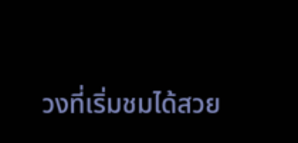วงที่เริ่มชมได้สวย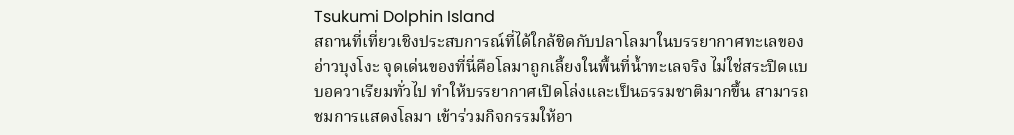Tsukumi Dolphin Island
สถานที่เที่ยวเชิงประสบการณ์ที่ได้ใกล้ชิดกับปลาโลมาในบรรยากาศทะเลของอ่าวบุงโงะ จุดเด่นของที่นี่คือโลมาถูกเลี้ยงในพื้นที่น้ำทะเลจริง ไม่ใช่สระปิดแบบอควาเรียมทั่วไป ทำให้บรรยากาศเปิดโล่งและเป็นธรรมชาติมากขึ้น สามารถชมการแสดงโลมา เข้าร่วมกิจกรรมให้อา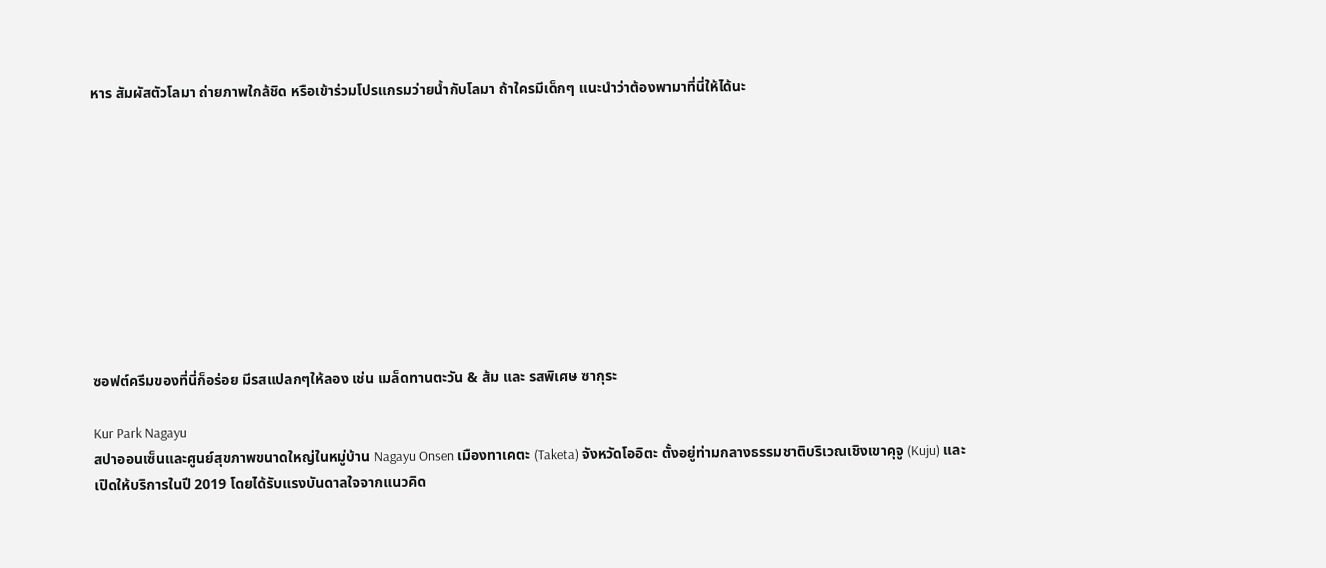หาร สัมผัสตัวโลมา ถ่ายภาพใกล้ชิด หรือเข้าร่วมโปรแกรมว่ายน้ำกับโลมา ถ้าใครมีเด็กๆ แนะนำว่าต้องพามาที่นี่ให้ได้นะ










ซอฟต์ครีมของที่นี่ก็อร่อย มีรสแปลกๆให้ลอง เช่น เมล็ดทานตะวัน & ส้ม และ รสพิเศษ ซากุระ

Kur Park Nagayu
สปาออนเซ็นและศูนย์สุขภาพขนาดใหญ่ในหมู่บ้าน Nagayu Onsen เมืองทาเคตะ (Taketa) จังหวัดโออิตะ ตั้งอยู่ท่ามกลางธรรมชาติบริเวณเชิงเขาคุจู (Kuju) และเปิดให้บริการในปี 2019 โดยได้รับแรงบันดาลใจจากแนวคิด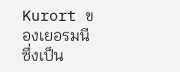Kurort ของเยอรมนี ซึ่งเป็น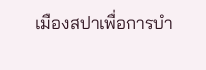เมืองสปาเพื่อการบำ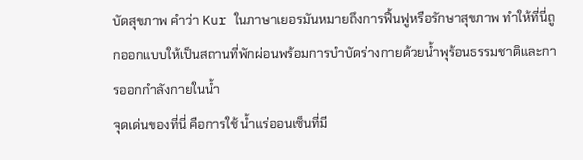บัดสุขภาพ คำว่า Kur ในภาษาเยอรมันหมายถึงการฟื้นฟูหรือรักษาสุขภาพ ทำให้ที่นี่ถูกออกแบบให้เป็นสถานที่พักผ่อนพร้อมการบำบัดร่างกายด้วยน้ำพุร้อนธรรมชาติและการออกกำลังกายในน้ำ
จุดเด่นของที่นี่ คือการใช้ น้ำแร่ออนเซ็นที่มี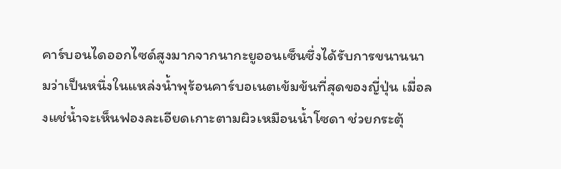คาร์บอนไดออกไซด์สูงมากจากนากะยูออนเซ็นซึ่งได้รับการขนานนามว่าเป็นหนึ่งในแหล่งน้ำพุร้อนคาร์บอเนตเข้มข้นที่สุดของญี่ปุ่น เมื่อลงแช่น้ำจะเห็นฟองละเอียดเกาะตามผิวเหมือนน้ำโซดา ช่วยกระตุ้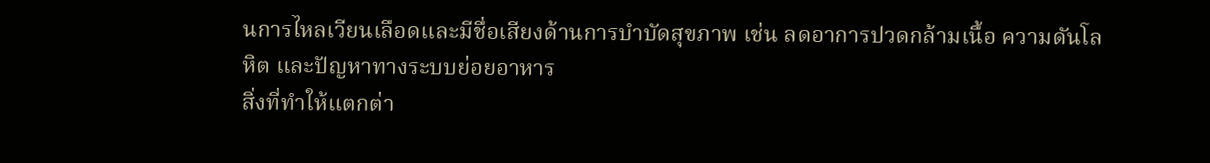นการไหลเวียนเลือดและมีชื่อเสียงด้านการบำบัดสุขภาพ เช่น ลดอาการปวดกล้ามเนื้อ ความดันโลหิต และปัญหาทางระบบย่อยอาหาร
สิ่งที่ทำให้แตกต่า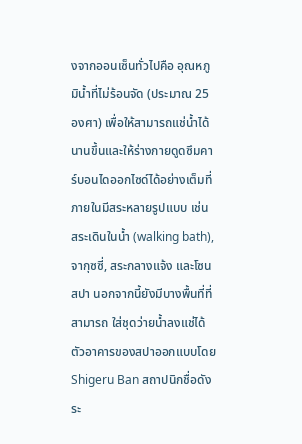งจากออนเซ็นทั่วไปคือ อุณหภูมิน้ำที่ไม่ร้อนจัด (ประมาณ 25 องศา) เพื่อให้สามารถแช่น้ำได้นานขึ้นและให้ร่างกายดูดซึมคาร์บอนไดออกไซด์ได้อย่างเต็มที่ ภายในมีสระหลายรูปแบบ เช่น สระเดินในน้ำ (walking bath), จากุซซี่, สระกลางแจ้ง และโซนสปา นอกจากนี้ยังมีบางพื้นที่ที่สามารถ ใส่ชุดว่ายน้ำลงแช่ได้
ตัวอาคารของสปาออกแบบโดย Shigeru Ban สถาปนิกชื่อดังระ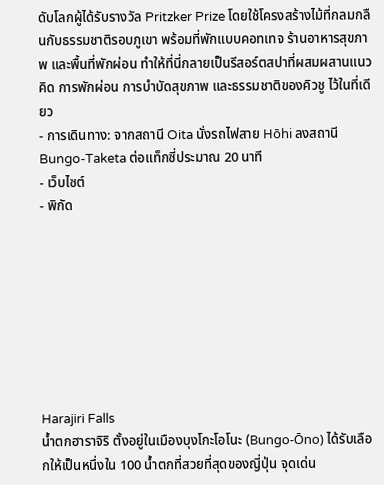ดับโลกผู้ได้รับรางวัล Pritzker Prize โดยใช้โครงสร้างไม้ที่กลมกลืนกับธรรมชาติรอบภูเขา พร้อมที่พักแบบคอทเทจ ร้านอาหารสุขภาพ และพื้นที่พักผ่อน ทำให้ที่นี่กลายเป็นรีสอร์ตสปาที่ผสมผสานแนวคิด การพักผ่อน การบำบัดสุขภาพ และธรรมชาติของคิวชู ไว้ในที่เดียว
- การเดินทาง: จากสถานี Oita นั่งรถไฟสาย Hōhi ลงสถานี Bungo-Taketa ต่อแท็กซี่ประมาณ 20 นาที
- เว็บไซต์
- พิกัด








Harajiri Falls
น้ำตกฮาราจิริ ตั้งอยู่ในเมืองบุงโกะโอโนะ (Bungo-Ōno) ได้รับเลือกให้เป็นหนึ่งใน 100 น้ำตกที่สวยที่สุดของญี่ปุ่น จุดเด่น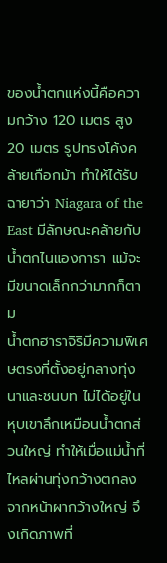ของน้ำตกแห่งนี้คือความกว้าง 120 เมตร สูง 20 เมตร รูปทรงโค้งคล้ายเกือกม้า ทำให้ได้รับฉายาว่า Niagara of the East มีลักษณะคล้ายกับน้ำตกไนแองการา แม้จะมีขนาดเล็กกว่ามากก็ตาม
น้ำตกฮาราจิริมีความพิเศษตรงที่ตั้งอยู่กลางทุ่งนาและชนบท ไม่ได้อยู่ในหุบเขาลึกเหมือนน้ำตกส่วนใหญ่ ทำให้เมื่อแม่น้ำที่ไหลผ่านทุ่งกว้างตกลงจากหน้าผากว้างใหญ่ จึงเกิดภาพที่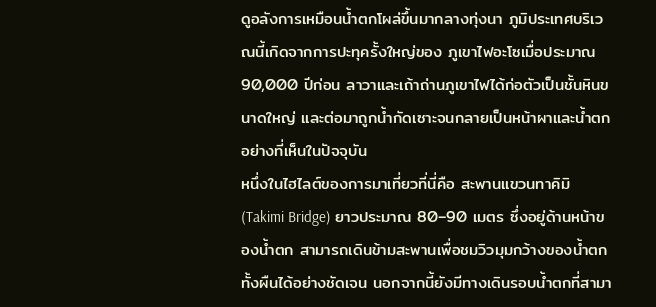ดูอลังการเหมือนน้ำตกโผล่ขึ้นมากลางทุ่งนา ภูมิประเทศบริเวณนี้เกิดจากการปะทุครั้งใหญ่ของ ภูเขาไฟอะโซเมื่อประมาณ 90,000 ปีก่อน ลาวาและเถ้าถ่านภูเขาไฟได้ก่อตัวเป็นชั้นหินขนาดใหญ่ และต่อมาถูกน้ำกัดเซาะจนกลายเป็นหน้าผาและน้ำตกอย่างที่เห็นในปัจจุบัน
หนึ่งในไฮไลต์ของการมาเที่ยวที่นี่คือ สะพานแขวนทาคิมิ (Takimi Bridge) ยาวประมาณ 80–90 เมตร ซึ่งอยู่ด้านหน้าของน้ำตก สามารถเดินข้ามสะพานเพื่อชมวิวมุมกว้างของน้ำตกทั้งผืนได้อย่างชัดเจน นอกจากนี้ยังมีทางเดินรอบน้ำตกที่สามา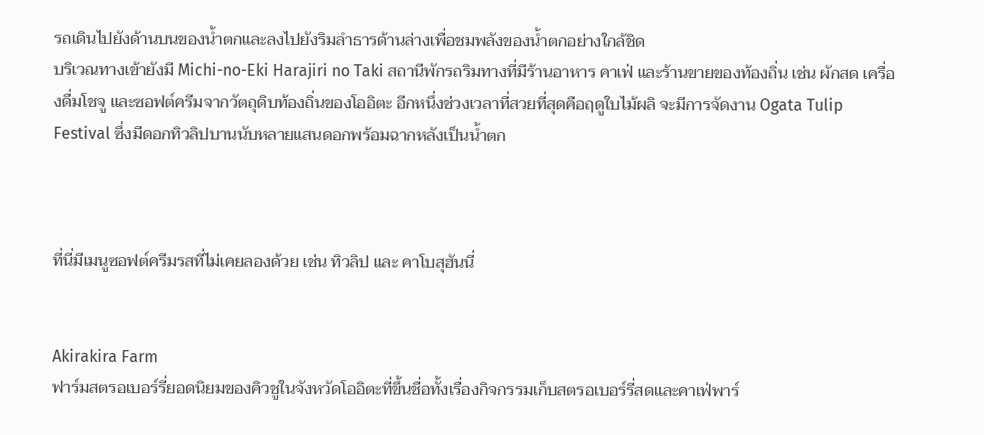รถเดินไปยังด้านบนของน้ำตกและลงไปยังริมลำธารด้านล่างเพื่อชมพลังของน้ำตกอย่างใกล้ชิด
บริเวณทางเข้ายังมี Michi-no-Eki Harajiri no Taki สถานีพักรถริมทางที่มีร้านอาหาร คาเฟ่ และร้านขายของท้องถิ่น เช่น ผักสด เครื่องดื่มโชจู และซอฟต์ครีมจากวัตถุดิบท้องถิ่นของโออิตะ อีกหนึ่งช่วงเวลาที่สวยที่สุดคือฤดูใบไม้ผลิ จะมีการจัดงาน Ogata Tulip Festival ซึ่งมีดอกทิวลิปบานนับหลายแสนดอกพร้อมฉากหลังเป็นน้ำตก



ที่นี่มีเมนูซอฟต์ครีมรสที่ไม่เคยลองด้วย เช่น ทิวลิป และ คาโบสุฮันนี่


Akirakira Farm
ฟาร์มสตรอเบอร์รี่ยอดนิยมของคิวชูในจังหวัดโออิตะที่ขึ้นชื่อทั้งเรื่องกิจกรรมเก็บสตรอเบอร์รี่สดและคาเฟ่พาร์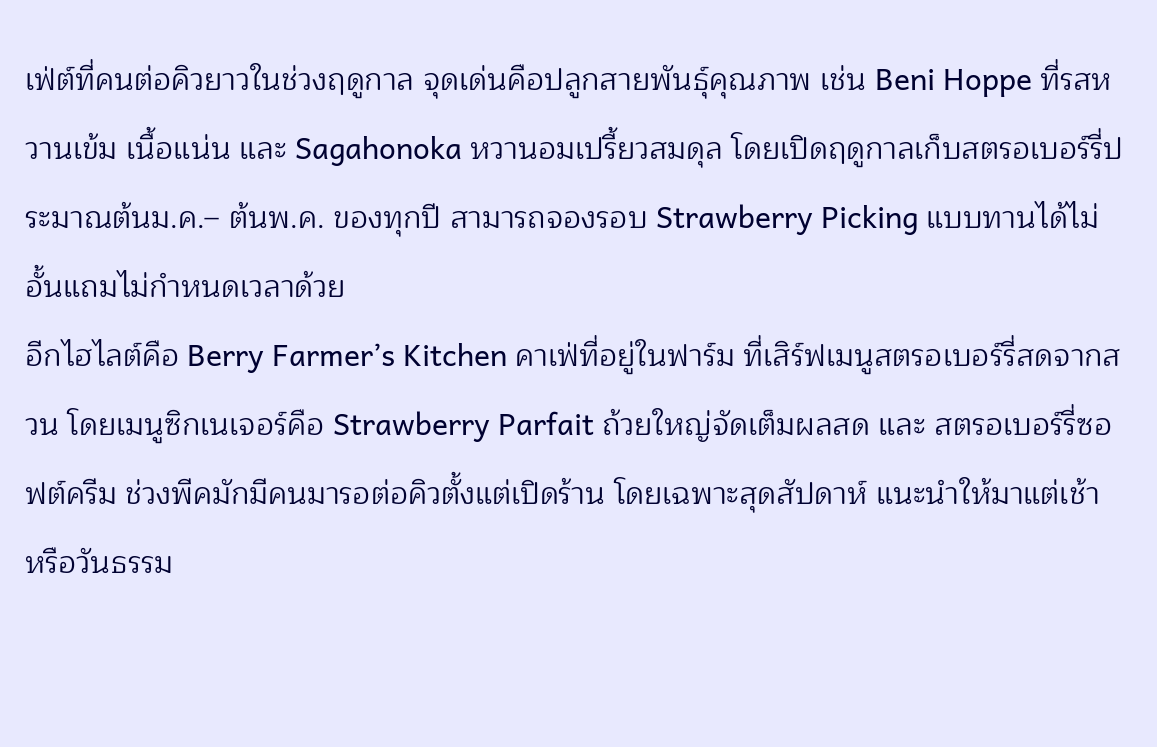เฟ่ต์ที่คนต่อคิวยาวในช่วงฤดูกาล จุดเด่นคือปลูกสายพันธุ์คุณภาพ เช่น Beni Hoppe ที่รสหวานเข้ม เนื้อแน่น และ Sagahonoka หวานอมเปรี้ยวสมดุล โดยเปิดฤดูกาลเก็บสตรอเบอร์รี่ประมาณต้นม.ค.– ต้นพ.ค. ของทุกปี สามารถจองรอบ Strawberry Picking แบบทานได้ไม่อั้นแถมไม่กำหนดเวลาด้วย
อีกไฮไลต์คือ Berry Farmer’s Kitchen คาเฟ่ที่อยู่ในฟาร์ม ที่เสิร์ฟเมนูสตรอเบอร์รี่สดจากสวน โดยเมนูซิกเนเจอร์คือ Strawberry Parfait ถ้วยใหญ่จัดเต็มผลสด และ สตรอเบอร์รี่ซอฟต์ครีม ช่วงพีคมักมีคนมารอต่อคิวตั้งแต่เปิดร้าน โดยเฉพาะสุดสัปดาห์ แนะนำให้มาแต่เช้า หรือวันธรรม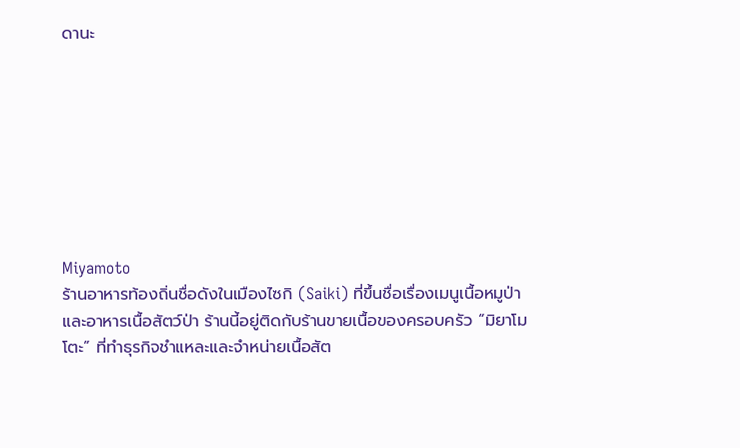ดานะ








Miyamoto
ร้านอาหารท้องถิ่นชื่อดังในเมืองไซกิ (Saiki) ที่ขึ้นชื่อเรื่องเมนูเนื้อหมูป่า และอาหารเนื้อสัตว์ป่า ร้านนี้อยู่ติดกับร้านขายเนื้อของครอบครัว “มิยาโมโตะ” ที่ทำธุรกิจชำแหละและจำหน่ายเนื้อสัต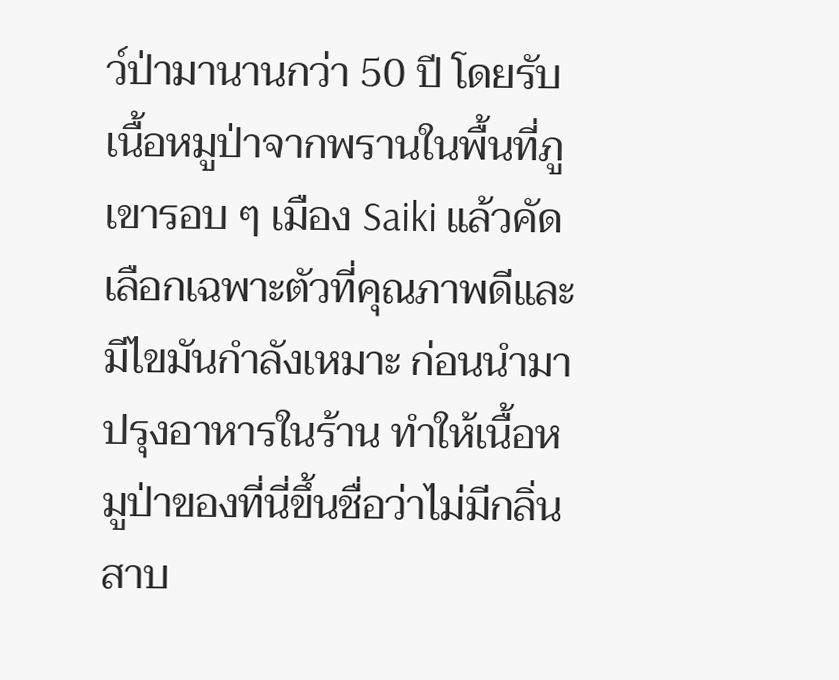ว์ป่ามานานกว่า 50 ปี โดยรับเนื้อหมูป่าจากพรานในพื้นที่ภูเขารอบ ๆ เมือง Saiki แล้วคัดเลือกเฉพาะตัวที่คุณภาพดีและมีไขมันกำลังเหมาะ ก่อนนำมาปรุงอาหารในร้าน ทำให้เนื้อหมูป่าของที่นี่ขึ้นชื่อว่าไม่มีกลิ่นสาบ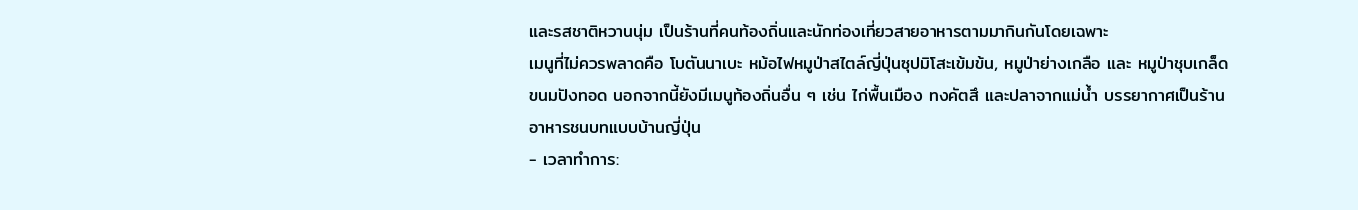และรสชาติหวานนุ่ม เป็นร้านที่คนท้องถิ่นและนักท่องเที่ยวสายอาหารตามมากินกันโดยเฉพาะ
เมนูที่ไม่ควรพลาดคือ โบตันนาเบะ หม้อไฟหมูป่าสไตล์ญี่ปุ่นซุปมิโสะเข้มข้น, หมูป่าย่างเกลือ และ หมูป่าชุบเกล็ดขนมปังทอด นอกจากนี้ยังมีเมนูท้องถิ่นอื่น ๆ เช่น ไก่พื้นเมือง ทงคัตสึ และปลาจากแม่น้ำ บรรยากาศเป็นร้านอาหารชนบทแบบบ้านญี่ปุ่น
- เวลาทำการ: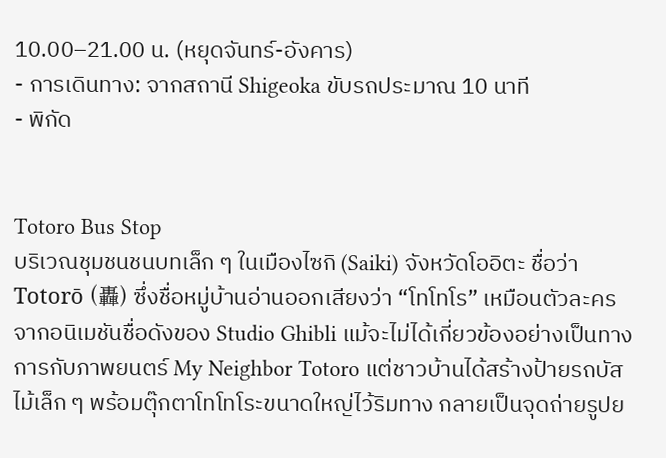10.00–21.00 น. (หยุดจันทร์-อังคาร)
- การเดินทาง: จากสถานี Shigeoka ขับรถประมาณ 10 นาที
- พิกัด


Totoro Bus Stop
บริเวณชุมชนชนบทเล็ก ๆ ในเมืองไซกิ (Saiki) จังหวัดโออิตะ ชื่อว่า Totorō (轟) ซึ่งชื่อหมู่บ้านอ่านออกเสียงว่า “โทโทโร” เหมือนตัวละครจากอนิเมชันชื่อดังของ Studio Ghibli แม้จะไม่ได้เกี่ยวข้องอย่างเป็นทางการกับภาพยนตร์ My Neighbor Totoro แต่ชาวบ้านได้สร้างป้ายรถบัสไม้เล็ก ๆ พร้อมตุ๊กตาโทโทโระขนาดใหญ่ไว้ริมทาง กลายเป็นจุดถ่ายรูปย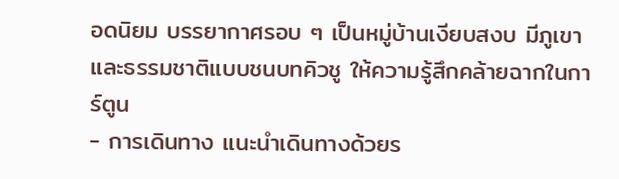อดนิยม บรรยากาศรอบ ๆ เป็นหมู่บ้านเงียบสงบ มีภูเขาและธรรมชาติแบบชนบทคิวชู ให้ความรู้สึกคล้ายฉากในการ์ตูน
- การเดินทาง แนะนำเดินทางด้วยร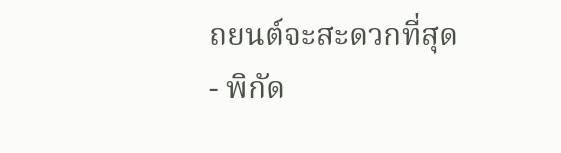ถยนต์จะสะดวกที่สุด
- พิกัด